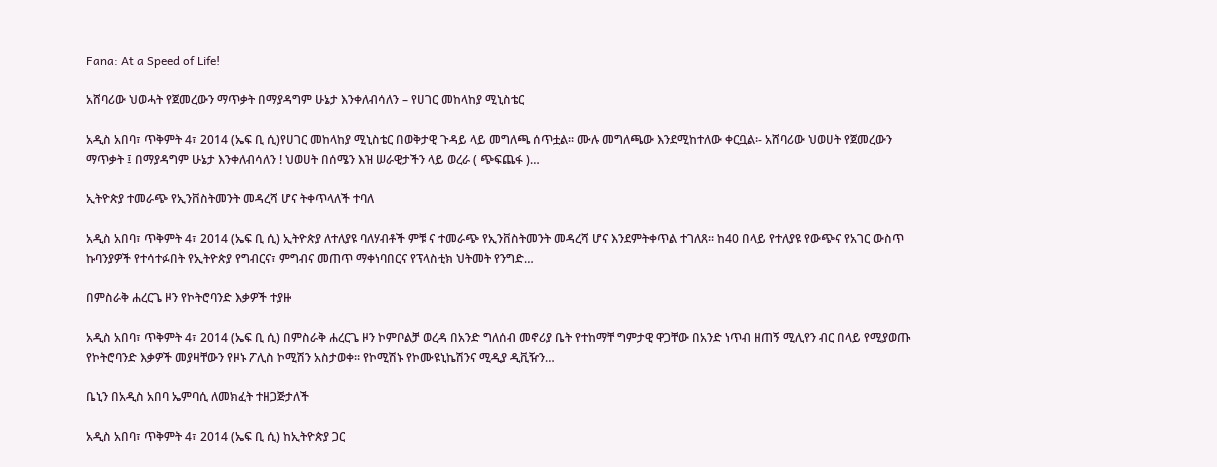Fana: At a Speed of Life!

አሸባሪው ህወሓት የጀመረውን ማጥቃት በማያዳግም ሁኔታ እንቀለብሳለን – የሀገር መከላከያ ሚኒስቴር

አዲስ አበባ፣ ጥቅምት 4፣ 2014 (ኤፍ ቢ ሲ)የሀገር መከላከያ ሚኒስቴር በወቅታዊ ጉዳይ ላይ መግለጫ ሰጥቷል። ሙሉ መግለጫው እንደሚከተለው ቀርቧል፡- አሸባሪው ህወሀት የጀመረውን ማጥቃት ፤ በማያዳግም ሁኔታ እንቀለብሳለን ! ህወሀት በሰሜን እዝ ሠራዊታችን ላይ ወረራ ( ጭፍጨፋ )…

ኢትዮጵያ ተመራጭ የኢንቨስትመንት መዳረሻ ሆና ትቀጥላለች ተባለ

አዲስ አበባ፣ ጥቅምት 4፣ 2014 (ኤፍ ቢ ሲ) ኢትዮጵያ ለተለያዩ ባለሃብቶች ምቹ ና ተመራጭ የኢንቨስትመንት መዳረሻ ሆና እንደምትቀጥል ተገለጸ። ከ40 በላይ የተለያዩ የውጭና የአገር ውስጥ ኩባንያዎች የተሳተፉበት የኢትዮጵያ የግብርና፣ ምግብና መጠጥ ማቀነባበርና የፕላስቲክ ህትመት የንግድ…

በምስራቅ ሐረርጌ ዞን የኮትሮባንድ እቃዎች ተያዙ

አዲስ አበባ፣ ጥቅምት 4፣ 2014 (ኤፍ ቢ ሲ) በምስራቅ ሐረርጌ ዞን ኮምቦልቻ ወረዳ በአንድ ግለሰብ መኖሪያ ቤት የተከማቸ ግምታዊ ዋጋቸው በአንድ ነጥብ ዘጠኝ ሚሊየን ብር በላይ የሚያወጡ የኮትሮባንድ እቃዎች መያዛቸውን የዞኑ ፖሊስ ኮሚሽን አስታወቀ። የኮሚሽኑ የኮሙዩኒኬሽንና ሚዲያ ዲቪዥን…

ቤኒን በአዲስ አበባ ኤምባሲ ለመክፈት ተዘጋጅታለች

አዲስ አበባ፣ ጥቅምት 4፣ 2014 (ኤፍ ቢ ሲ) ከኢትዮጵያ ጋር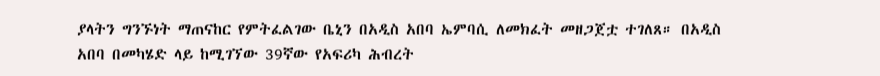ያላትን ግንኙነት ማጠናከር የምትፈልገው ቤኒን በአዲስ አበባ ኤምባሲ ለመክፈት መዘጋጀቷ ተገለጸ። በአዲስ አበባ በመካሄድ ላይ ከሚገኘው 39ኛው የአፍሪካ ሕብረት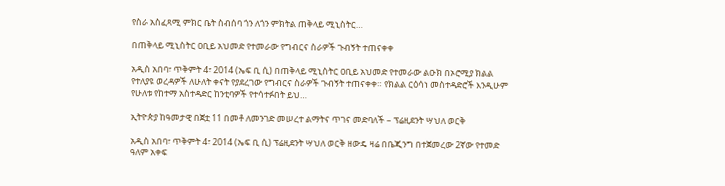የስራ አስፈጻሚ ምክር ቤት ስብሰባ ጎን ለጎን ምክትል ጠቅላይ ሚኒስትር…

በጠቅላይ ሚኒስትር ዐቢይ አህመድ የተመራው የግብርና ስራዎች ጉብኝት ተጠናቀቀ

አዲስ አበባ፣ ጥቅምት 4፣ 2014 (ኤፍ ቢ ሲ) በጠቅላይ ሚኒስትር ዐቢይ አህመድ የተመራው ልዑክ በኦሮሚያ ክልል የተለያዩ ወረዳዎች ለሁለት ቀናት የያደረገው የግብርና ስራዎች ጉብኝት ተጠናቀቀ። የክልል ርዕሳነ መስተዳድሮች እንዲሁም የሁለቱ የከተማ አስተዳድር ከንቲባዎች የተሳተፉበት ይህ…

ኢትዮጵያ ከዓመታዊ በጀቷ 11 በመቶ ለመንገድ መሠረተ ልማትና ጥገና መድባለች – ፕሬዚደንት ሣህለ ወርቅ

አዲስ አበባ፣ ጥቅምት 4፣ 2014 (ኤፍ ቢ ሲ) ፕሬዚደንት ሣህለ ወርቅ ዘውዴ ዛሬ በቤጂንግ በተጀመረው 2ኛው የተመድ ዓለም አቀፍ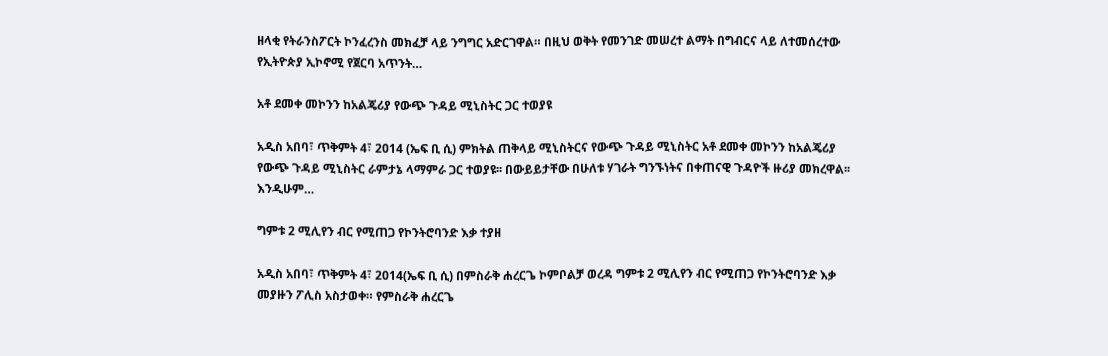ዘላቂ የትራንስፖርት ኮንፈረንስ መክፈቻ ላይ ንግግር አድርገዋል። በዚህ ወቅት የመንገድ መሠረተ ልማት በግብርና ላይ ለተመሰረተው የኢትዮጵያ ኢኮኖሚ የጀርባ አጥንት…

አቶ ደመቀ መኮንን ከአልጄሪያ የውጭ ጉዳይ ሚኒስትር ጋር ተወያዩ

አዲስ አበባ፣ ጥቅምት 4፣ 2014 (ኤፍ ቢ ሲ) ምክትል ጠቅላይ ሚኒስትርና የውጭ ጉዳይ ሚኒስትር አቶ ደመቀ መኮንን ከአልጄሪያ የውጭ ጉዳይ ሚኒስትር ራምታኔ ላማምራ ጋር ተወያዩ፡፡ በውይይታቸው በሁለቱ ሃገራት ግንኙነትና በቀጠናዊ ጉዳዮች ዙሪያ መክረዋል፡፡ እንዲሁም…

ግምቱ 2 ሚሊየን ብር የሚጠጋ የኮንትሮባንድ እቃ ተያዘ

አዲስ አበባ፣ ጥቅምት 4፣ 2014(ኤፍ ቢ ሲ) በምስራቅ ሐረርጌ ኮምቦልቻ ወረዳ ግምቱ 2 ሚሊየን ብር የሚጠጋ የኮንትሮባንድ እቃ መያዙን ፖሊስ አስታወቀ። የምስራቅ ሐረርጌ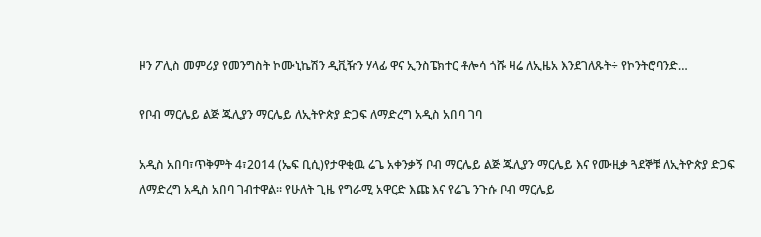ዞን ፖሊስ መምሪያ የመንግስት ኮሙኒኬሽን ዲቪዥን ሃላፊ ዋና ኢንስፔክተር ቶሎሳ ጎሹ ዛሬ ለኢዜአ እንደገለጹት÷ የኮንትሮባንድ…

የቦብ ማርሌይ ልጅ ጁሊያን ማርሌይ ለኢትዮጵያ ድጋፍ ለማድረግ አዲስ አበባ ገባ

አዲስ አበባ፣ጥቅምት 4፣2014 (ኤፍ ቢሲ)የታዋቂዉ ሬጌ አቀንቃኝ ቦብ ማርሌይ ልጅ ጁሊያን ማርሌይ እና የሙዚቃ ጓደኞቹ ለኢትዮጵያ ድጋፍ ለማድረግ አዲስ አበባ ገብተዋል፡፡ የሁለት ጊዜ የግራሚ አዋርድ እጩ እና የሬጌ ንጉሱ ቦብ ማርሌይ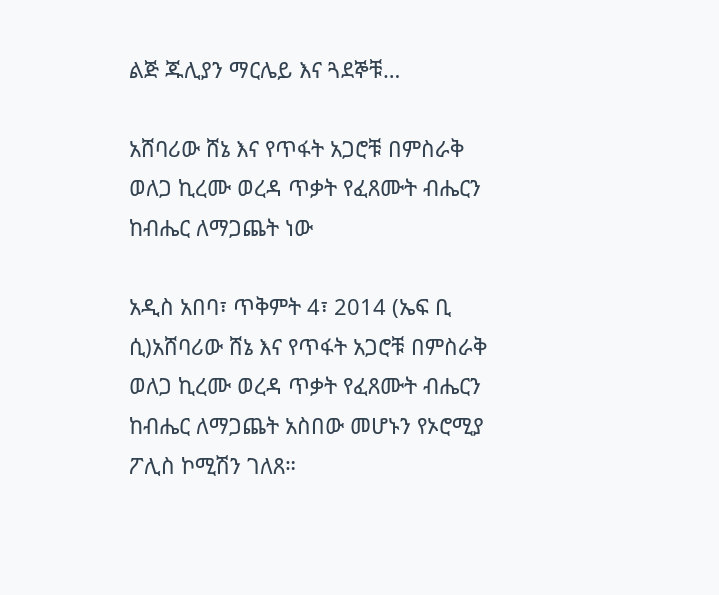ልጅ ጁሊያን ማርሌይ እና ጓደኞቹ…

አሸባሪው ሸኔ እና የጥፋት አጋሮቹ በምስራቅ ወለጋ ኪረሙ ወረዳ ጥቃት የፈጸሙት ብሔርን ከብሔር ለማጋጨት ነው

አዲስ አበባ፣ ጥቅምት 4፣ 2014 (ኤፍ ቢ ሲ)አሸባሪው ሸኔ እና የጥፋት አጋሮቹ በምስራቅ ወለጋ ኪረሙ ወረዳ ጥቃት የፈጸሙት ብሔርን ከብሔር ለማጋጨት አስበው መሆኑን የኦሮሚያ ፖሊስ ኮሚሽን ገለጸ።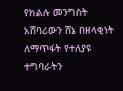የክልሉ መንግስት አሸባሪውን ሸኔ በዘላቂነት ለማጥፋት የተለያዩ ተግባራትን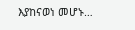እያከናወነ መሆኑ…